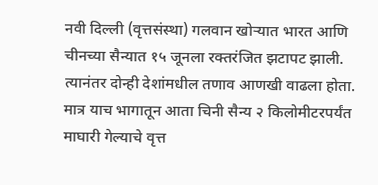नवी दिल्ली (वृत्तसंस्था) गलवान खोऱ्यात भारत आणि चीनच्या सैन्यात १५ जूनला रक्तरंजित झटापट झाली. त्यानंतर दोन्ही देशांमधील तणाव आणखी वाढला होता. मात्र याच भागातून आता चिनी सैन्य २ किलोमीटरपर्यंत माघारी गेल्याचे वृत्त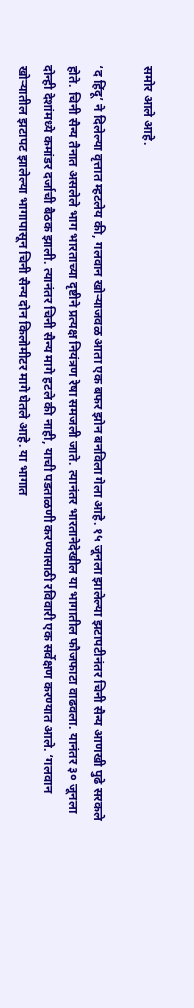समोर आले आहे.

‘द हिंदू’ ने दिलेल्या वृत्तात म्हटलेय की, गलवान खोऱ्याजवळ आता एक बफर झोन बनविला गेला आहे. १५ जूनला झालेल्या झटापटीनंतर चिनी सैन्य आणखी पुढे सरकले होते. चिनी सैन्य तैनात असलेले भाग भारताच्या दृष्टीने प्रत्यक्ष नियंत्रण रेषा समजली जाते. त्यानंतर भारतानेदेखील या भागातील फौजफाटा वाढवला. यानंतर ३० जूनला दोन्ही देशांमध्ये कमांडर दर्जाची बैठक झाली. त्यानंतर चिनी सैन्य मागे हटले की नाही, याची पडताळणी करण्यासाठी रविवारी एक सर्वेक्षण करण्यात आले. ‘गलवान खोऱ्यातील झटापट झालेल्या भागापासून चिनी सैन्य दोन किलोमीटर मागे घेतले आहे. या भागात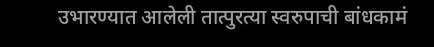उभारण्यात आलेली तात्पुरत्या स्वरुपाची बांधकामं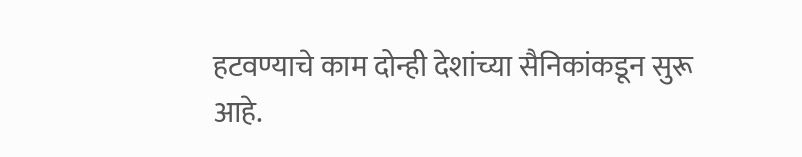हटवण्याचे काम दोन्ही देशांच्या सैनिकांकडून सुरू आहे.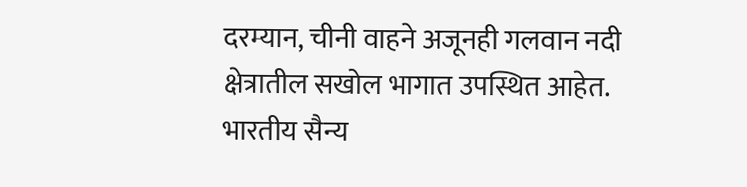दरम्यान, चीनी वाहने अजूनही गलवान नदी क्षेत्रातील सखोल भागात उपस्थित आहेत. भारतीय सैन्य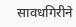सावधगिरीने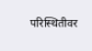परिस्थितीवर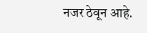नजर ठेवून आहे.